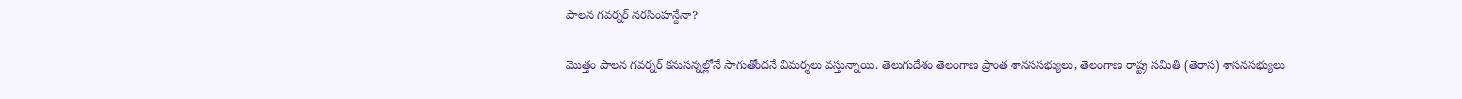పాలన గవర్నర్ నరసింహన్దేనా?

మొత్తం పాలన గవర్నర్ కనుసన్నల్లోనే సాగుతోందనే విమర్శలు వస్తున్నాయి. తెలుగుదేశం తెలంగాణ ప్రాంత శానససభ్యులు, తెలంగాణ రాష్ట్ర సమితి (తెరాస) శాసనసభ్యులు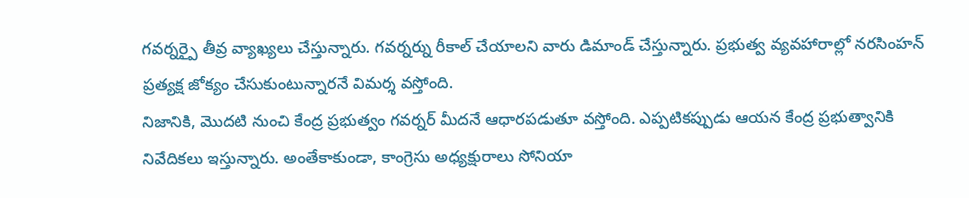గవర్నర్పై తీవ్ర వ్యాఖ్యలు చేస్తున్నారు. గవర్నర్ను రీకాల్ చేయాలని వారు డిమాండ్ చేస్తున్నారు. ప్రభుత్వ వ్యవహారాల్లో నరసింహన్ ప్రత్యక్ష జోక్యం చేసుకుంటున్నారనే విమర్శ వస్తోంది.
నిజానికి, మొదటి నుంచి కేంద్ర ప్రభుత్వం గవర్నర్ మీదనే ఆధారపడుతూ వస్తోంది. ఎప్పటికప్పుడు ఆయన కేంద్ర ప్రభుత్వానికి నివేదికలు ఇస్తున్నారు. అంతేకాకుండా, కాంగ్రెసు అధ్యక్షురాలు సోనియా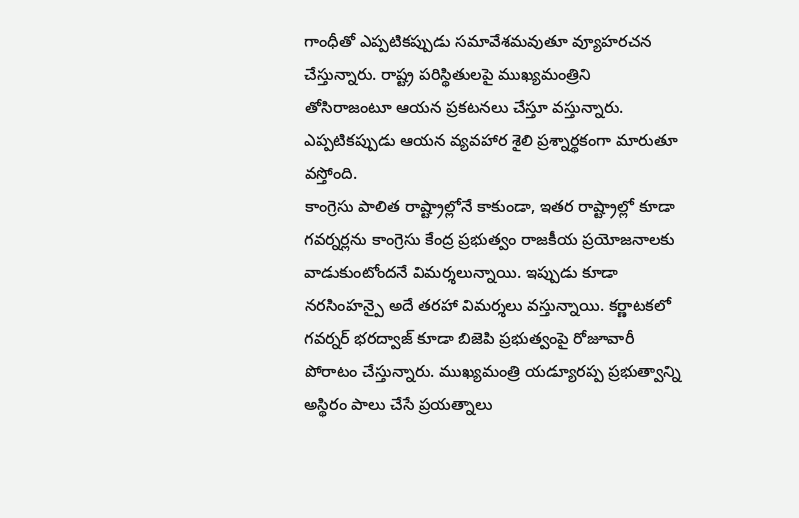గాంధీతో ఎప్పటికప్పుడు సమావేశమవుతూ వ్యూహరచన చేస్తున్నారు. రాష్ట్ర పరిస్థితులపై ముఖ్యమంత్రిని తోసిరాజంటూ ఆయన ప్రకటనలు చేస్తూ వస్తున్నారు. ఎప్పటికప్పుడు ఆయన వ్యవహార శైలి ప్రశ్నార్థకంగా మారుతూ వస్తోంది.
కాంగ్రెసు పాలిత రాష్ట్రాల్లోనే కాకుండా, ఇతర రాష్ట్రాల్లో కూడా గవర్నర్లను కాంగ్రెసు కేంద్ర ప్రభుత్వం రాజకీయ ప్రయోజనాలకు వాడుకుంటోందనే విమర్శలున్నాయి. ఇప్పుడు కూడా నరసింహన్పై అదే తరహా విమర్శలు వస్తున్నాయి. కర్ణాటకలో గవర్నర్ భరద్వాజ్ కూడా బిజెపి ప్రభుత్వంపై రోజూవారీ పోరాటం చేస్తున్నారు. ముఖ్యమంత్రి యడ్యూరప్ప ప్రభుత్వాన్ని అస్థిరం పాలు చేసే ప్రయత్నాలు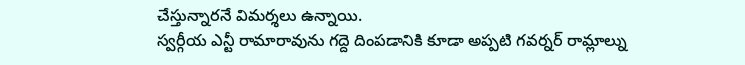చేస్తున్నారనే విమర్శలు ఉన్నాయి.
స్వర్గీయ ఎన్టీ రామారావును గద్దె దింపడానికి కూడా అప్పటి గవర్నర్ రామ్లాల్ను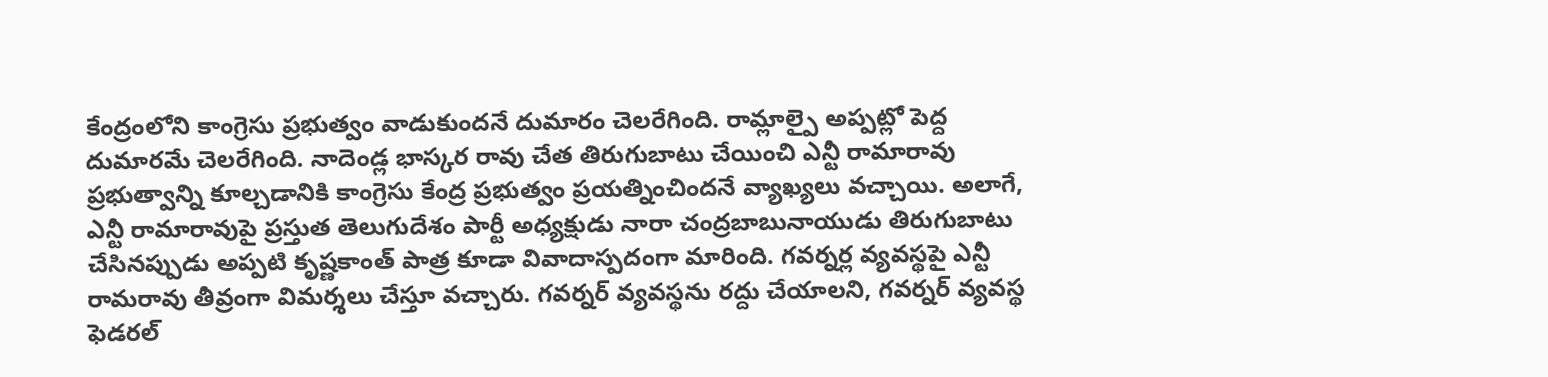కేంద్రంలోని కాంగ్రెసు ప్రభుత్వం వాడుకుందనే దుమారం చెలరేగింది. రామ్లాల్పై అప్పట్లో పెద్ద దుమారమే చెలరేగింది. నాదెండ్ల భాస్కర రావు చేత తిరుగుబాటు చేయించి ఎన్టీ రామారావు ప్రభుత్వాన్ని కూల్చడానికి కాంగ్రెసు కేంద్ర ప్రభుత్వం ప్రయత్నించిందనే వ్యాఖ్యలు వచ్చాయి. అలాగే, ఎన్టీ రామారావుపై ప్రస్తుత తెలుగుదేశం పార్టీ అధ్యక్షుడు నారా చంద్రబాబునాయుడు తిరుగుబాటు చేసినప్పుడు అప్పటి కృష్ణకాంత్ పాత్ర కూడా వివాదాస్పదంగా మారింది. గవర్నర్ల వ్యవస్థపై ఎన్టీ రామరావు తీవ్రంగా విమర్శలు చేస్తూ వచ్చారు. గవర్నర్ వ్యవస్థను రద్దు చేయాలని, గవర్నర్ వ్యవస్థ ఫెడరల్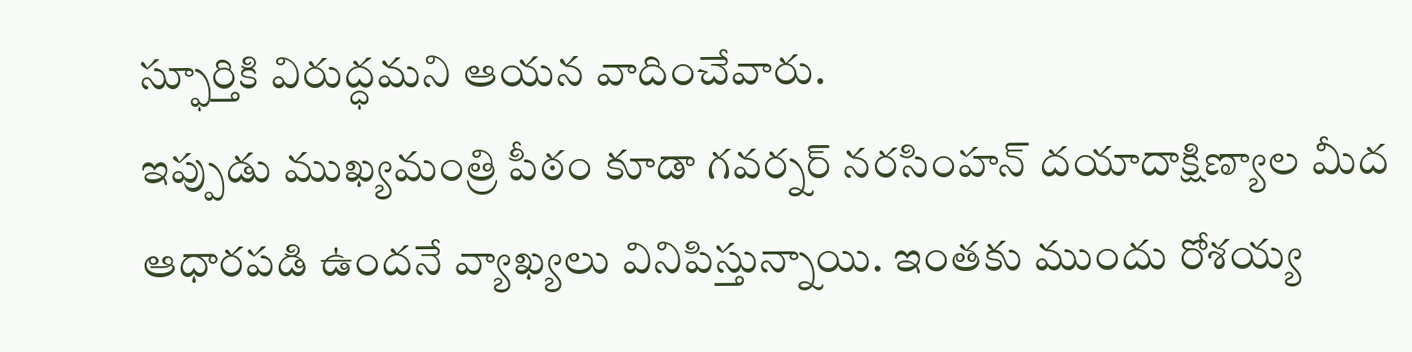స్ఫూర్తికి విరుద్ధమని ఆయన వాదించేవారు.
ఇప్పుడు ముఖ్యమంత్రి పీఠం కూడా గవర్నర్ నరసింహన్ దయాదాక్షిణ్యాల మీద ఆధారపడి ఉందనే వ్యాఖ్యలు వినిపిస్తున్నాయి. ఇంతకు ముందు రోశయ్య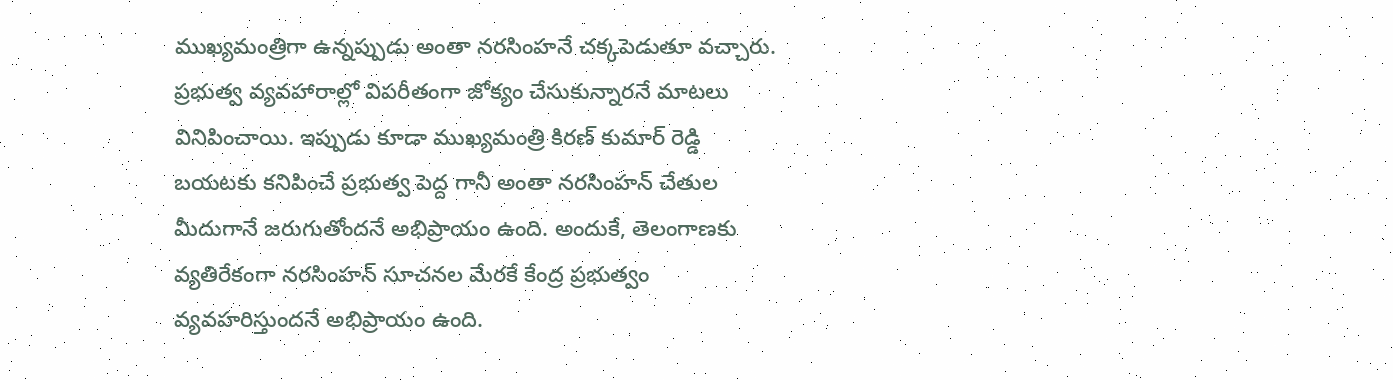ముఖ్యమంత్రిగా ఉన్నప్పుడు అంతా నరసింహనే చక్కపెడుతూ వచ్చారు. ప్రభుత్వ వ్యవహారాల్లో విపరీతంగా జోక్యం చేసుకున్నారనే మాటలు వినిపించాయి. ఇప్పుడు కూడా ముఖ్యమంత్రి కిరణ్ కుమార్ రెడ్డి బయటకు కనిపించే ప్రభుత్వ పెద్ద గానీ అంతా నరసింహన్ చేతుల మీదుగానే జరుగుతోందనే అభిప్రాయం ఉంది. అందుకే, తెలంగాణకు వ్యతిరేకంగా నరసింహన్ సూచనల మేరకే కేంద్ర ప్రభుత్వం వ్యవహరిస్తుందనే అభిప్రాయం ఉంది.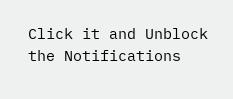Click it and Unblock the Notifications